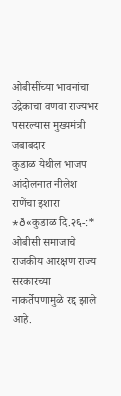ओबीसींच्या भावनांचा उद्रेकाचा वणवा राज्यभर पसरल्यास मुख्यमंत्री जबाबदार
कुडाळ येथील भाजप आंदोलनात नीलेश राणेंचा इशारा *ð«कुडाळ दि.२६-:* ओबीसी समाजाचे राजकीय आरक्षण राज्य सरकारच्या नाकर्तेपणामुळे रद्द झाले आहे.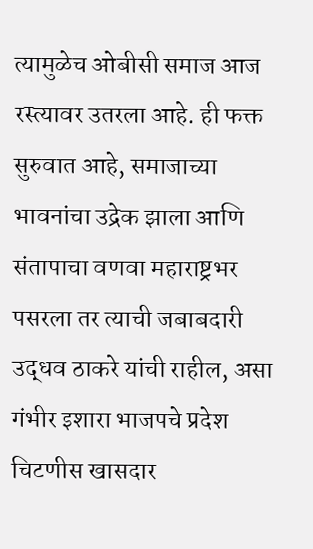त्यामुळेच ओबीसी समाज आज रस्त्यावर उतरला आहे. ही फक्त सुरुवात आहे, समाजाच्या भावनांचा उद्रेक झाला आणि संतापाचा वणवा महाराष्ट्रभर पसरला तर त्याची जबाबदारी उद्धव ठाकरे यांची राहील, असा गंभीर इशारा भाजपचे प्रदेश चिटणीस खासदार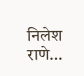निलेश राणे…